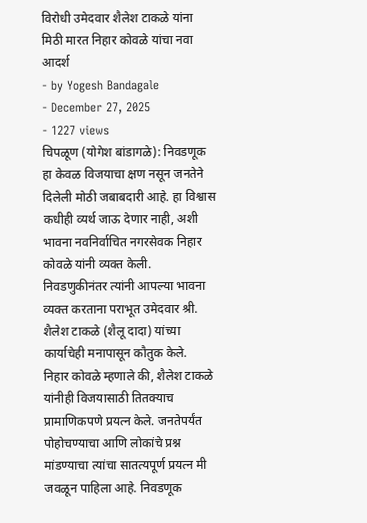विरोधी उमेदवार शैलेश टाकळे यांना मिठी मारत निहार कोवळे यांचा नवा आदर्श
- by Yogesh Bandagale
- December 27, 2025
- 1227 views
चिपळूण (योगेश बांडागळे): निवडणूक हा केवळ विजयाचा क्षण नसून जनतेने दिलेली मोठी जबाबदारी आहे. हा विश्वास कधीही व्यर्थ जाऊ देणार नाही, अशी भावना नवनिर्वाचित नगरसेवक निहार कोवळे यांनी व्यक्त केली. निवडणुकीनंतर त्यांनी आपल्या भावना व्यक्त करताना पराभूत उमेदवार श्री. शैलेश टाकळे (शैलू दादा) यांच्या कार्याचेही मनापासून कौतुक केले.
निहार कोवळे म्हणाले की, शैलेश टाकळे यांनीही विजयासाठी तितक्याच प्रामाणिकपणे प्रयत्न केले. जनतेपर्यंत पोहोचण्याचा आणि लोकांचे प्रश्न मांडण्याचा त्यांचा सातत्यपूर्ण प्रयत्न मी जवळून पाहिला आहे. निवडणूक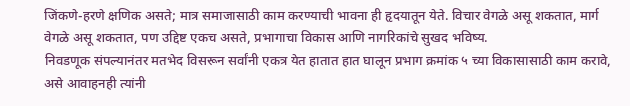जिंकणे-हरणे क्षणिक असते; मात्र समाजासाठी काम करण्याची भावना ही हृदयातून येते. विचार वेगळे असू शकतात, मार्ग वेगळे असू शकतात, पण उद्दिष्ट एकच असते, प्रभागाचा विकास आणि नागरिकांचे सुखद भविष्य.
निवडणूक संपल्यानंतर मतभेद विसरून सर्वांनी एकत्र येत हातात हात घालून प्रभाग क्रमांक ५ च्या विकासासाठी काम करावे, असे आवाहनही त्यांनी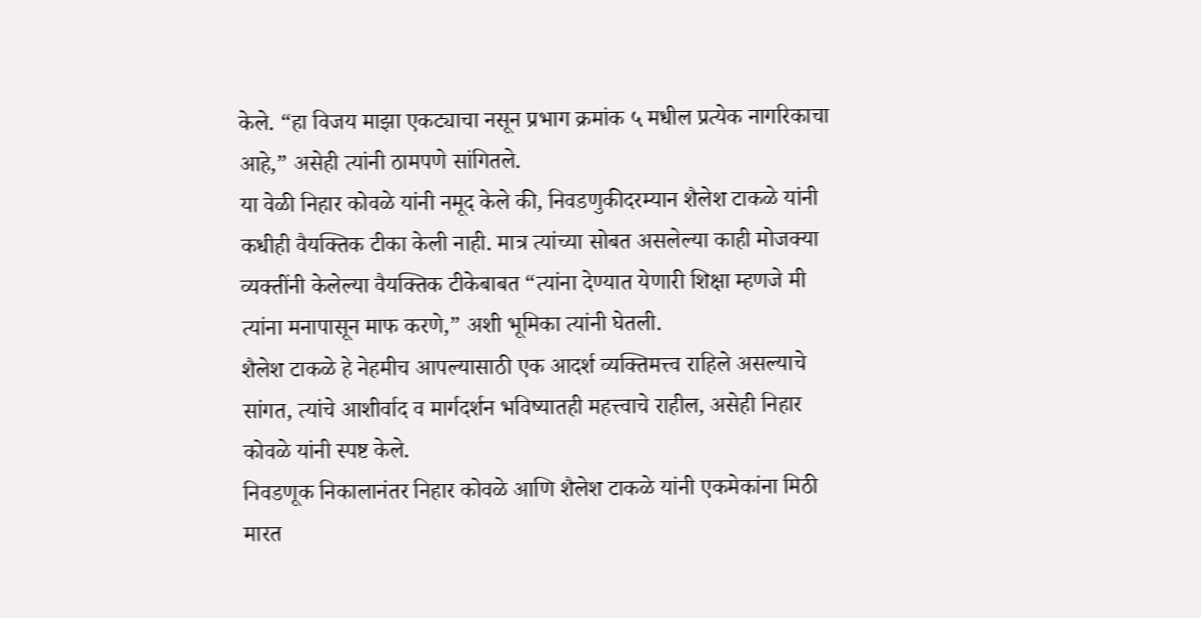केले. “हा विजय माझा एकट्याचा नसून प्रभाग क्रमांक ५ मधील प्रत्येक नागरिकाचा आहे,” असेही त्यांनी ठामपणे सांगितले.
या वेळी निहार कोवळे यांनी नमूद केले की, निवडणुकीदरम्यान शैलेश टाकळे यांनी कधीही वैयक्तिक टीका केली नाही. मात्र त्यांच्या सोबत असलेल्या काही मोजक्या व्यक्तींनी केलेल्या वैयक्तिक टीकेबाबत “त्यांना देण्यात येणारी शिक्षा म्हणजे मी त्यांना मनापासून माफ करणे,” अशी भूमिका त्यांनी घेतली.
शैलेश टाकळे हे नेहमीच आपल्यासाठी एक आदर्श व्यक्तिमत्त्व राहिले असल्याचे सांगत, त्यांचे आशीर्वाद व मार्गदर्शन भविष्यातही महत्त्वाचे राहील, असेही निहार कोवळे यांनी स्पष्ट केले.
निवडणूक निकालानंतर निहार कोवळे आणि शैलेश टाकळे यांनी एकमेकांना मिठी मारत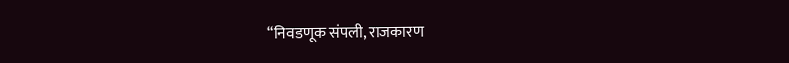“निवडणूक संपली, राजकारण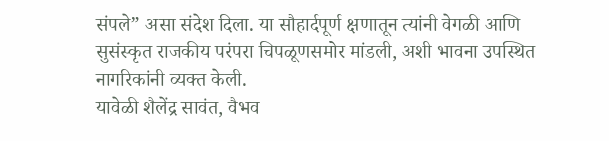संपले” असा संदेश दिला. या सौहार्दपूर्ण क्षणातून त्यांनी वेगळी आणि सुसंस्कृत राजकीय परंपरा चिपळूणसमोर मांडली, अशी भावना उपस्थित नागरिकांनी व्यक्त केली.
यावेळी शैलेंद्र सावंत, वैभव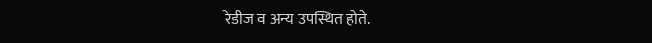रेडीज व अन्य उपस्थित होते.